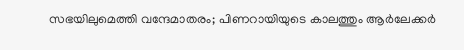സഭയിലുമെത്തി വന്ദേമാതരം; പിണറായിയുടെ കാലത്തും ആർലേക്കർ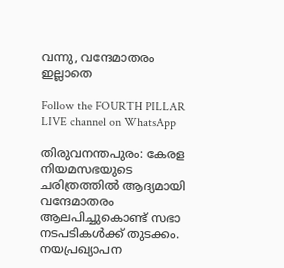വന്നു, വന്ദേമാതരം ഇല്ലാതെ

Follow the FOURTH PILLAR LIVE channel on WhatsApp

തിരുവനന്തപുരം: കേരള നിയമസഭയുടെ ചരിത്രത്തിൽ ആദ്യമായി വന്ദേമാതരം ആലപിച്ചുകൊണ്ട് സഭാ നടപടികൾക്ക് തുടക്കം. നയപ്രഖ്യാപന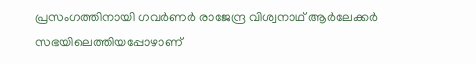പ്രസംഗത്തിനായി ഗവർണർ രാജേന്ദ്ര വിശ്വനാഥ് ആർലേക്കര്‍ സഭയിലെത്തിയപ്പോഴാണ്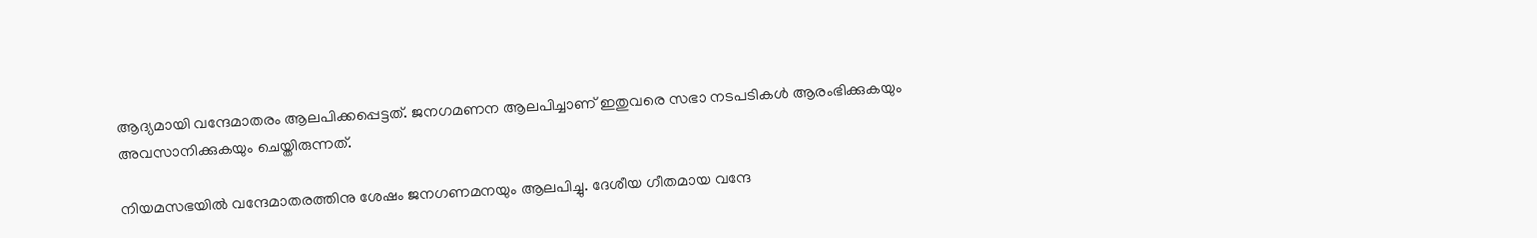ആദ്യമായി വന്ദേമാതരം ആലപിക്കപ്പെട്ടത്. ജനഗമണന ആലപിച്ചാണ് ഇതുവരെ സഭാ നടപടികൾ ആരംഭിക്കുകയും അവസാനിക്കുകയും ചെയ്തിരുന്നത്.

നിയമസഭയിൽ വന്ദേമാതരത്തിനു ശേഷം ജനഗണമനയും ആലപിച്ചു. ദേശീയ ഗീതമായ വന്ദേ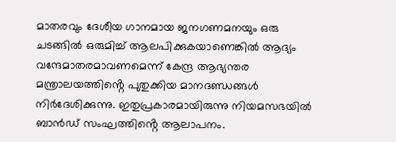മാതരവും ദേശീയ ഗാനമായ ജനഗണമനയും ഒരു ചടങ്ങിൽ ഒരുമിച്ച് ആലപിക്കുകയാണെങ്കിൽ ആദ്യം വന്ദേമാതരമാവണമെന്ന് കേന്ദ്ര ആഭ്യന്തര മന്ത്രാലയത്തിൻ്റെ പുതുക്കിയ മാനദണ്ഡങ്ങൾ നിർദേശിക്കുന്നു. ഇതുപ്രകാരമായിരുന്നു നിയമസഭയിൽ ബാൻഡ് സംഘത്തിൻ്റെ ആലാപനം.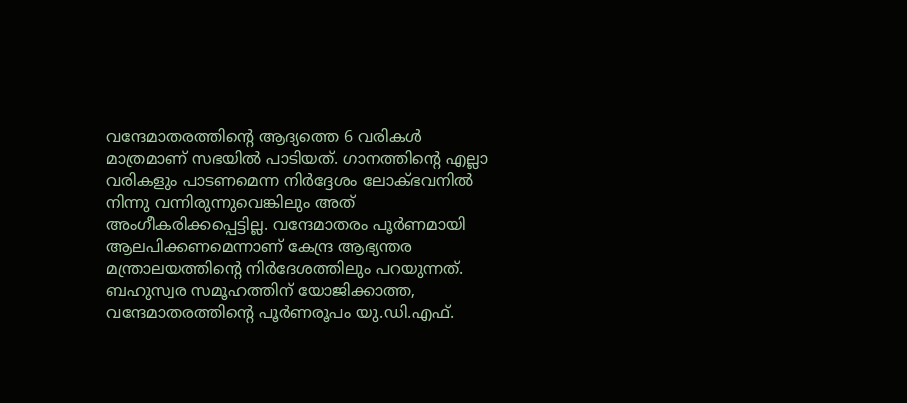വന്ദേമാതരത്തിൻ്റെ ആദ്യത്തെ 6 വരികൾ മാത്രമാണ് സഭയിൽ പാടിയത്. ഗാനത്തിൻ്റെ എല്ലാ വരികളും പാടണമെന്ന നിർദ്ദേശം ലോക്ഭവനിൽ നിന്നു വന്നിരുന്നുവെങ്കിലും അത് അംഗീകരിക്കപ്പെട്ടില്ല. വന്ദേമാതരം പൂർണമായി ആലപിക്കണമെന്നാണ് കേന്ദ്ര ആഭ്യന്തര മന്ത്രാലയത്തിൻ്റെ നിർദേശത്തിലും പറയുന്നത്. ബഹുസ്വര സമൂഹത്തിന് യോജിക്കാത്ത, വന്ദേമാതരത്തിൻ്റെ പൂർണരൂപം യു.ഡി.എഫ്.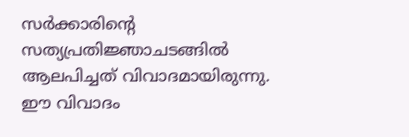സർക്കാരിൻ്റെ സത്യപ്രതിജ്ഞാചടങ്ങിൽ ആലപിച്ചത് വിവാദമായിരുന്നു. ഈ വിവാദം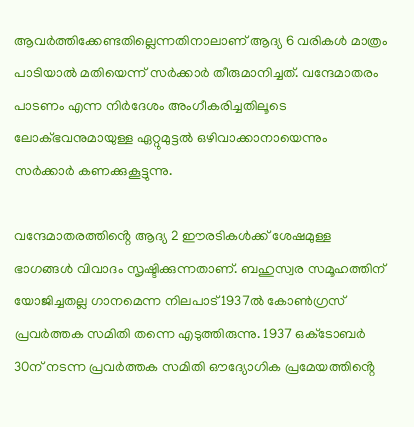ആവര്‍ത്തിക്കേണ്ടതില്ലെന്നതിനാലാണ് ആദ്യ 6 വരികൾ മാത്രം പാടിയാൽ മതിയെന്ന് സർക്കാർ തീരുമാനിച്ചത്. വന്ദേമാതരം പാടണം എന്ന നിര്‍ദേശം അംഗീകരിച്ചതിലൂടെ ലോക്ഭവനുമായുള്ള ഏറ്റുമുട്ടൽ ഒഴിവാക്കാനായെന്നും സര്‍ക്കാർ കണക്കുകൂട്ടുന്നു.

വന്ദേമാതരത്തിൻ്റെ ആദ്യ 2 ഈരടികൾക്ക് ശേഷമുള്ള ഭാഗങ്ങൾ വിവാദം സൃഷ്ടിക്കുന്നതാണ്. ബഹുസ്വര സമൂഹത്തിന്‌ യോജിച്ചതല്ല ഗാനമെന്ന നിലപാട്‌ 1937ൽ കോൺഗ്രസ് പ്രവര്‍ത്തക സമിതി തന്നെ എടുത്തിരുന്നു. 1937 ഒക്‌ടോബര്‍ 30ന്‌ നടന്ന പ്രവര്‍ത്തക സമിതി ഔദ്യോഗിക പ്രമേയത്തിൻ്റെ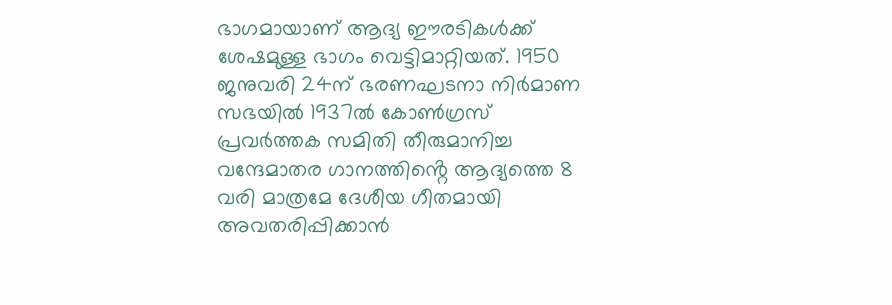ഭാഗമായാണ്‌ ആദ്യ ഈരടികൾക്ക് ശേഷമുള്ള ഭാഗം വെട്ടിമാറ്റിയത്‌. 1950 ജനുവരി 24ന് ഭരണഘടനാ നിർമാണ സഭയില്‍ 1937ല്‍ കോണ്‍ഗ്രസ്‌ പ്രവര്‍ത്തക സമിതി തീരുമാനിച്ച വന്ദേമാതര ഗാനത്തിൻ്റെ ആദ്യത്തെ 8 വരി മാത്രമേ ദേശീയ ഗീതമായി അവതരിപ്പിക്കാന്‍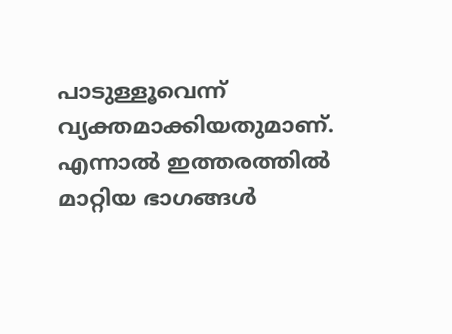പാടുള്ളൂവെന്ന്‌ വ്യക്തമാക്കിയതുമാണ്‌. എന്നാൽ ഇത്തരത്തില്‍ മാറ്റിയ ഭാഗങ്ങള്‍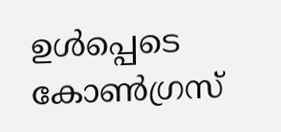ഉള്‍പ്പെടെ കോൺഗ്രസ്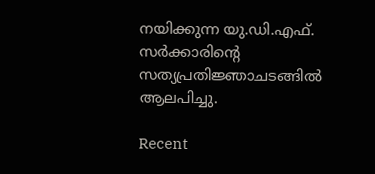നയിക്കുന്ന യു.ഡി.എഫ്. സർക്കാരിൻ്റെ സത്യപ്രതിജ്ഞാചടങ്ങിൽ ആലപിച്ചു.

Recent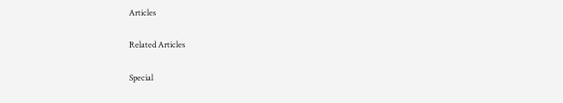Articles

Related Articles

Special